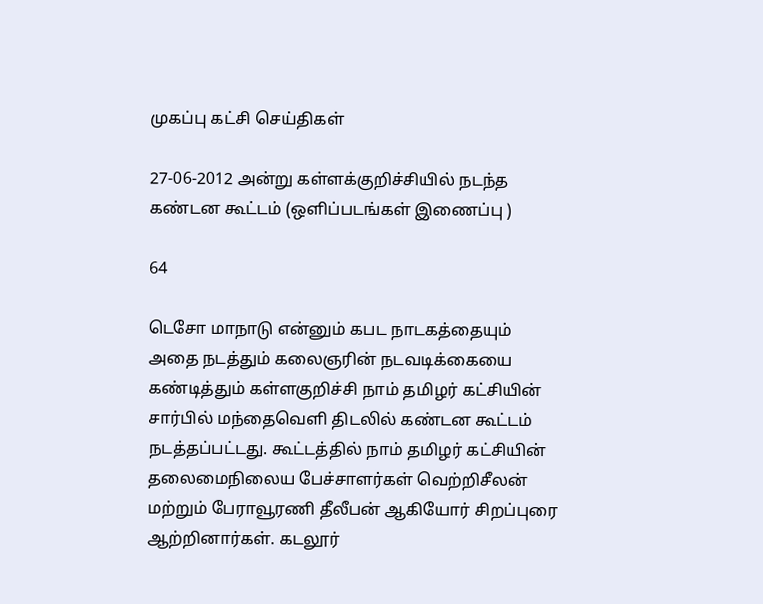முகப்பு கட்சி செய்திகள்

27-06-2012 அன்று கள்ளக்குறிச்சியில் நடந்த கண்டன கூட்டம் (ஒளிப்படங்கள் இணைப்பு )

64

டெசோ மாநாடு என்னும் கபட நாடகத்தையும் அதை நடத்தும் கலைஞரின் நடவடிக்கையை கண்டித்தும் கள்ளகுறிச்சி நாம் தமிழர் கட்சியின் சார்பில் மந்தைவெளி திடலில் கண்டன கூட்டம் நடத்தப்பட்டது. கூட்டத்தில் நாம் தமிழர் கட்சியின் தலைமைநிலைய பேச்சாளர்கள் வெற்றிசீலன் மற்றும் பேராவூரணி தீலீபன் ஆகியோர் சிறப்புரை ஆற்றினார்கள். கடலூர்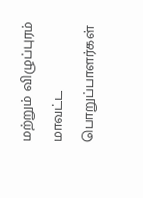மற்றும் விழுப்புரம் மாவட்ட பொறுப்பாளர்கள்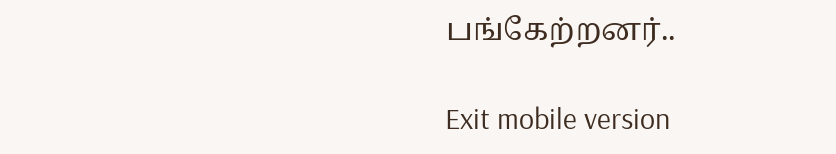பங்கேற்றனர்..

Exit mobile version